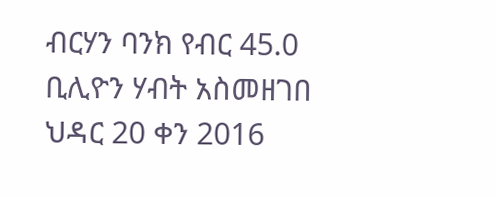ብርሃን ባንክ የብር 45.0 ቢሊዮን ሃብት አስመዘገበ
ህዳር 20 ቀን 2016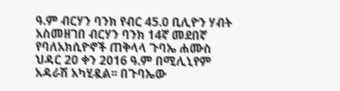ዓ.ም ብርሃን ባንክ የብር 45.0 ቢሊዮን ሃብት አስመዘገበ ብርሃን ባንክ 14ኛ መደበኛ የባለአክሲዮኖች ጠቅላላ ጉባኤ ሐሙስ ህዳር 20 ቀን 2016 ዓ.ም በሚሊኒየም አዳራሽ አካሂዷል፡፡ በጉባኤው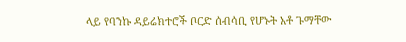ላይ የባንኩ ዳይሬክተሮች ቦርድ ሰብሳቢ የሆኑት አቶ ጉማቸው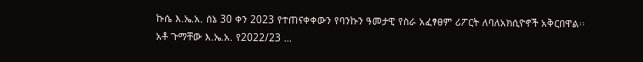ኩሴ እ.ኤ.አ. ሰኔ 30 ቀን 2023 የተጠናቀቀውን የባንኩን ዓመታዊ የስራ አፈፃፀም ሪፖርት ለባለአክሲዮኖች አቅርበዋል፡፡ አቶ ጉማቸው እ.ኤ.አ. የ2022/23 …